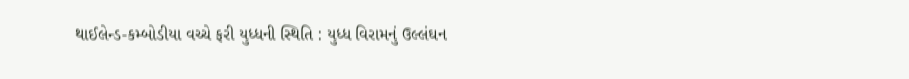થાઈલેન્ડ-કમ્બોડીયા વચ્ચે ફરી યુધ્ધની સ્થિતિ : યુધ્ધ વિરામનું ઉલ્લંઘન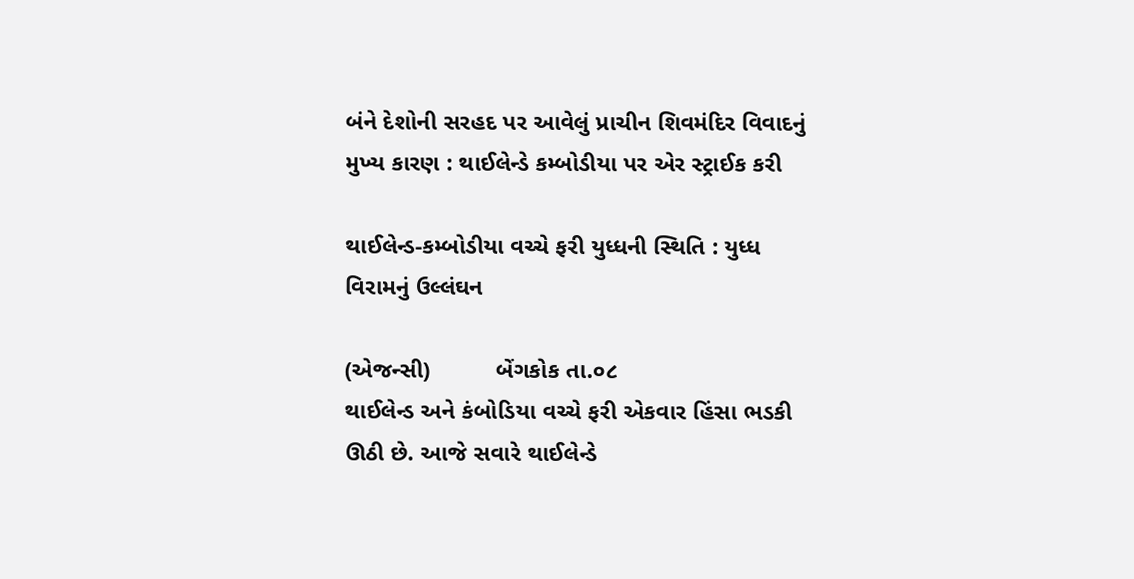બંને દેશોની સરહદ પર આવેલું પ્રાચીન શિવમંદિર વિવાદનું મુખ્ય કારણ : થાઈલેન્ડે કમ્બોડીયા પર એર સ્ટ્રાઈક કરી

થાઈલેન્ડ-કમ્બોડીયા વચ્ચે ફરી યુધ્ધની સ્થિતિ : યુધ્ધ વિરામનું ઉલ્લંઘન

(એજન્સી)          બેંગકોક તા.૦૮
થાઈલેન્ડ અને કંબોડિયા વચ્ચે ફરી એકવાર હિંસા ભડકી ઊઠી છે. આજે સવારે થાઈલેન્ડે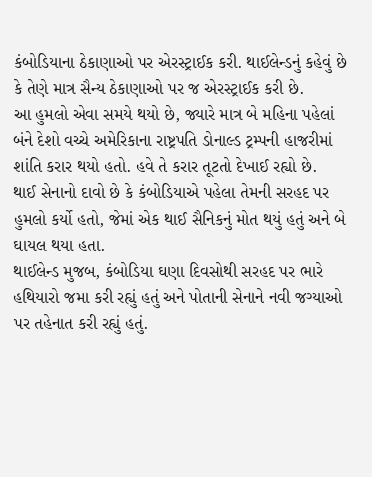કંબોડિયાના ઠેકાણાઓ પર એરસ્ટ્રાઈક કરી. થાઈલેન્ડનું કહેવું છે કે તેણે માત્ર સૈન્ય ઠેકાણાઓ પર જ એરસ્ટ્રાઈક કરી છે.
આ હુમલો એવા સમયે થયો છે, જ્યારે માત્ર બે મહિના પહેલાં બંને દેશો વચ્ચે અમેરિકાના રાષ્ટ્રપતિ ડોનાલ્ડ ટ્રમ્પની હાજરીમાં શાંતિ કરાર થયો હતો. હવે તે કરાર તૂટતો દેખાઈ રહ્યો છે.
થાઈ સેનાનો દાવો છે કે કંબોડિયાએ પહેલા તેમની સરહદ પર હુમલો કર્યો હતો, જેમાં એક થાઈ સૈનિકનું મોત થયું હતું અને બે ઘાયલ થયા હતા.
થાઈલેન્ડ મુજબ, કંબોડિયા ઘણા દિવસોથી સરહદ પર ભારે હથિયારો જમા કરી રહ્યું હતું અને પોતાની સેનાને નવી જગ્યાઓ પર તહેનાત કરી રહ્યું હતું.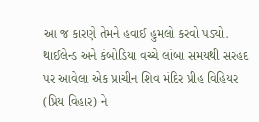આ જ કારણે તેમને હવાઈ હુમલો કરવો પડ્યો.
થાઈલેન્ડ અને કંબોડિયા વચ્ચે લાંબા સમયથી સરહદ પર આવેલા એક પ્રાચીન શિવ મંદિર પ્રીહ વિહિયર (પ્રિય વિહાર) ને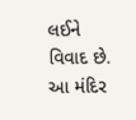લઈને વિવાદ છે. આ મંદિર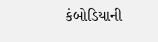કંબોડિયાની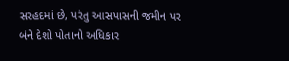સરહદમાં છે, પરંતુ આસપાસની જમીન પર બંને દેશો પોતાનો અધિકાર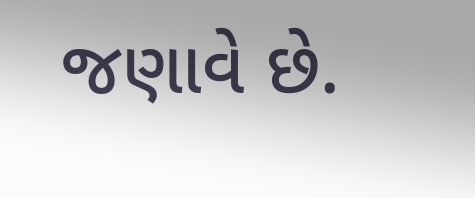જણાવે છે.